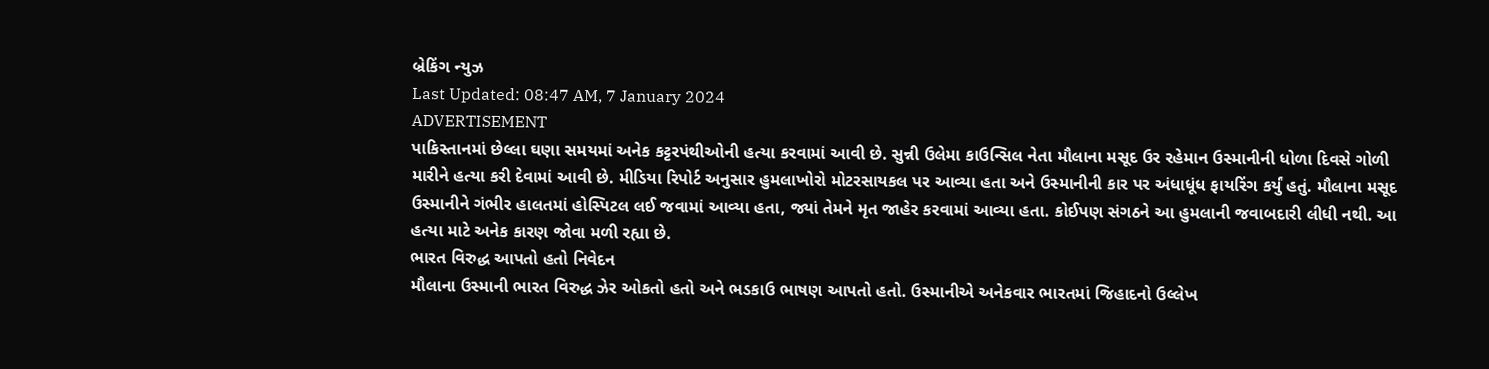બ્રેકિંગ ન્યુઝ
Last Updated: 08:47 AM, 7 January 2024
ADVERTISEMENT
પાકિસ્તાનમાં છેલ્લા ઘણા સમયમાં અનેક કટ્ટરપંથીઓની હત્યા કરવામાં આવી છે. સુન્ની ઉલેમા કાઉન્સિલ નેતા મૌલાના મસૂદ ઉર રહેમાન ઉસ્માનીની ધોળા દિવસે ગોળી મારીને હત્યા કરી દેવામાં આવી છે. મીડિયા રિપોર્ટ અનુસાર હુમલાખોરો મોટરસાયકલ પર આવ્યા હતા અને ઉસ્માનીની કાર પર અંધાધૂંધ ફાયરિંગ કર્યું હતું. મૌલાના મસૂદ ઉસ્માનીને ગંભીર હાલતમાં હોસ્પિટલ લઈ જવામાં આવ્યા હતા, જ્યાં તેમને મૃત જાહેર કરવામાં આવ્યા હતા. કોઈપણ સંગઠને આ હુમલાની જવાબદારી લીધી નથી. આ હત્યા માટે અનેક કારણ જોવા મળી રહ્યા છે.
ભારત વિરુદ્ધ આપતો હતો નિવેદન
મૌલાના ઉસ્માની ભારત વિરુદ્ધ ઝેર ઓકતો હતો અને ભડકાઉ ભાષણ આપતો હતો. ઉસ્માનીએ અનેકવાર ભારતમાં જિહાદનો ઉલ્લેખ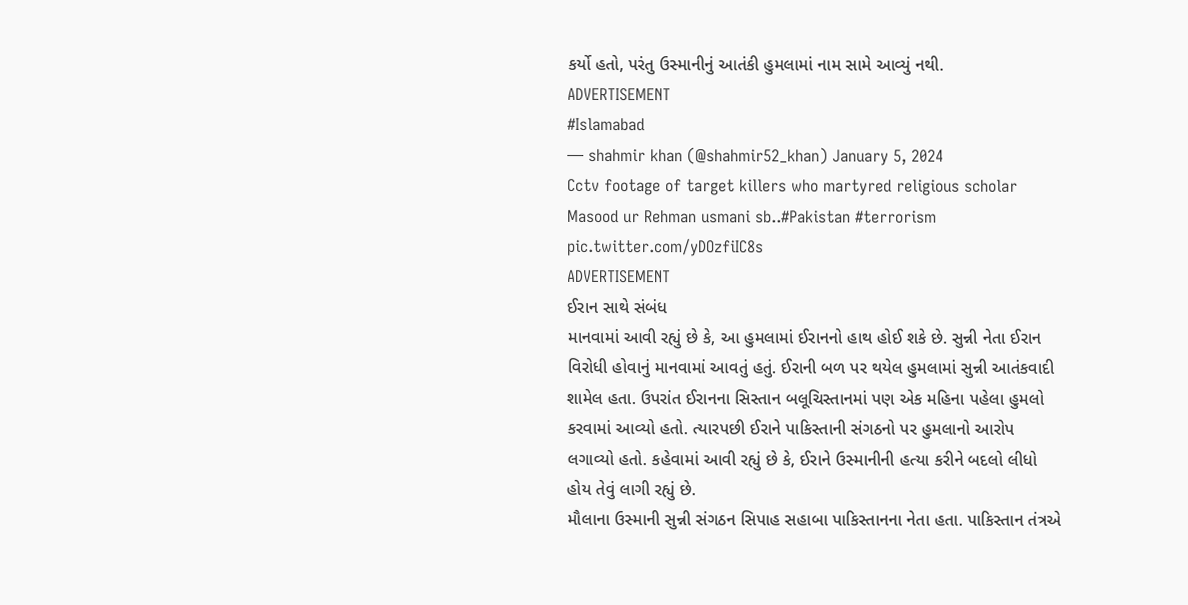કર્યો હતો, પરંતુ ઉસ્માનીનું આતંકી હુમલામાં નામ સામે આવ્યું નથી.
ADVERTISEMENT
#Islamabad
— shahmir khan (@shahmir52_khan) January 5, 2024
Cctv footage of target killers who martyred religious scholar Masood ur Rehman usmani sb..#Pakistan #terrorism pic.twitter.com/yDOzfiIC8s
ADVERTISEMENT
ઈરાન સાથે સંબંધ
માનવામાં આવી રહ્યું છે કે, આ હુમલામાં ઈરાનનો હાથ હોઈ શકે છે. સુન્ની નેતા ઈરાન વિરોધી હોવાનું માનવામાં આવતું હતું. ઈરાની બળ પર થયેલ હુમલામાં સુન્ની આતંકવાદી શામેલ હતા. ઉપરાંત ઈરાનના સિસ્તાન બલૂચિસ્તાનમાં પણ એક મહિના પહેલા હુમલો કરવામાં આવ્યો હતો. ત્યારપછી ઈરાને પાકિસ્તાની સંગઠનો પર હુમલાનો આરોપ લગાવ્યો હતો. કહેવામાં આવી રહ્યું છે કે, ઈરાને ઉસ્માનીની હત્યા કરીને બદલો લીધો હોય તેવું લાગી રહ્યું છે.
મૌલાના ઉસ્માની સુન્ની સંગઠન સિપાહ સહાબા પાકિસ્તાનના નેતા હતા. પાકિસ્તાન તંત્રએ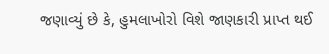જણાવ્યું છે કે, હુમલાખોરો વિશે જાણકારી પ્રાપ્ત થઈ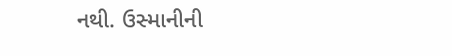નથી. ઉસ્માનીની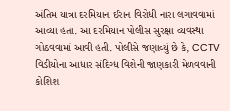અંતિમ યાત્રા દરમિયાન ઈરાન વિરોધી નારા લગાવવામાં આવ્યા હતા. આ દરમિયાન પોલીસ સુરક્ષા વ્યવસ્થા ગોઠવવામાં આવી હતી. પોલીસે જણાવ્યું છે કે, CCTV વિડીયોના આધાર સંદિગ્ધ વિશેની જાણકારી મેળવવાની કોશિશ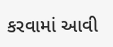કરવામાં આવી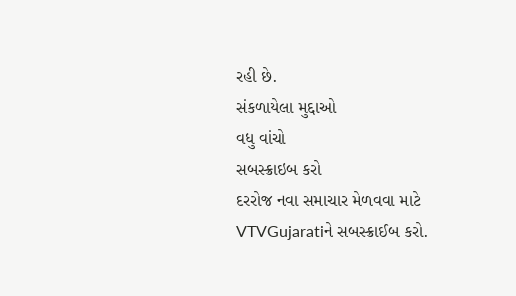રહી છે.
સંકળાયેલા મુદ્દાઓ
વધુ વાંચો
સબસ્ક્રાઇબ કરો
દરરોજ નવા સમાચાર મેળવવા માટે VTVGujaratiને સબસ્ક્રાઈબ કરો.